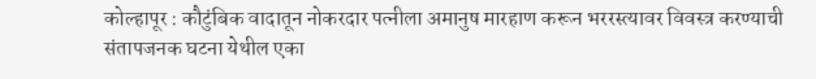कोल्हापूर : कौटुंबिक वादातून नोकरदार पत्नीला अमानुष मारहाण करून भररस्त्यावर विवस्त्र करण्याची संतापजनक घटना येथील एका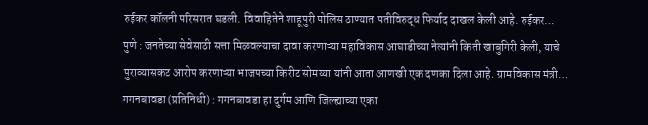रुईकर कॉलनी परिसरात घडली. विवाहितेने शाहूपुरी पोलिस ठाण्यात पतीविरुद्ध फिर्याद दाखल केली आहे. रुईकर…
पुणे : जनतेच्या सेवेसाठी सत्ता मिळवल्याचा दावा करणाऱ्या महाविकास आघाडीच्या नेत्यांनी किती खाबुगिरी केली, याचे पुराव्यासकट आरोप करणाऱ्या भाजपच्या किरीट सोमय्या यांनी आता आणखी एक दणका दिला आहे. ग्रामविकास मंत्री…
गगनबावडा (प्रतिनिधी) : गगनबावडा हा दुर्गम आणि जिल्ह्याच्या एका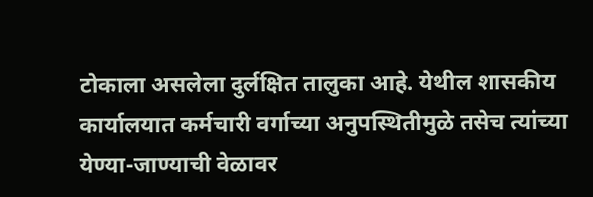टोकाला असलेला दुर्लक्षित तालुका आहे. येथील शासकीय कार्यालयात कर्मचारी वर्गाच्या अनुपस्थितीमुळे तसेच त्यांच्या येण्या-जाण्याची वेळावर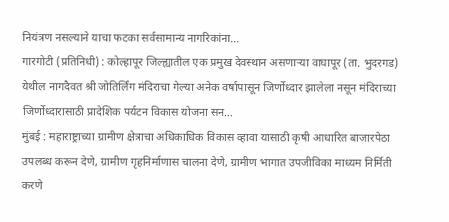नियंत्रण नसल्याने याचा फटका सर्वसामान्य नागरिकांना…
गारगोटी (प्रतिनिधी) : कोल्हापूर जिल्ह्यातील एक प्रमुख देवस्थान असणाऱ्या वाघापूर (ता. भुदरगड) येथील नागदैवत श्री जोतिर्लिंग मंदिराचा गेल्या अनेक वर्षापासून जिर्णोध्दार झालेला नसून मंदिराच्या जिर्णोध्दारासाठी प्रादेशिक पर्यटन विकास योजना सन…
मुंबई : महाराष्ट्राच्या ग्रामीण क्षेत्राचा अधिकाधिक विकास व्हावा यासाठी कृषी आधारित बाजारपेठा उपलब्ध करून देणे, ग्रामीण गृहनिर्माणास चालना देणे, ग्रामीण भागात उपजीविका माध्यम निर्मिती करणे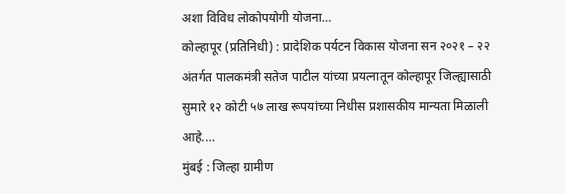अशा विविध लोकोपयोगी योजना…
कोल्हापूर (प्रतिनिधी) : प्रादेशिक पर्यटन विकास योजना सन २०२१ – २२ अंतर्गत पालकमंत्री सतेज पाटील यांच्या प्रयत्नातून कोल्हापूर जिल्ह्यासाठी सुमारे १२ कोटी ५७ लाख रूपयांच्या निधीस प्रशासकीय मान्यता मिळाली आहे.…
मुंबई : जिल्हा ग्रामीण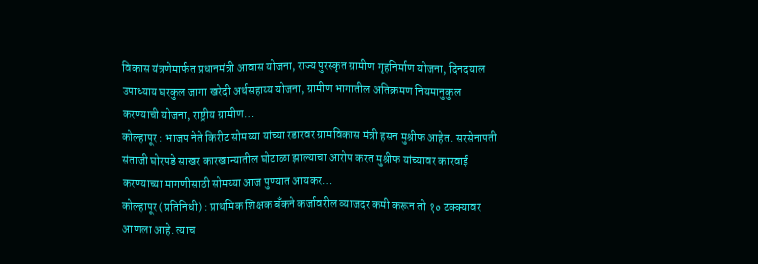विकास यंत्रणेमार्फत प्रधानमंत्री आवास योजना, राज्य पुरस्कृत ग्रामीण गृहनिर्माण योजना, दिनदयाल उपाध्याय घरकुल जागा खरेदी अर्थसहाय्य योजना, ग्रामीण भागातील अतिक्रमण नियमानुकुल करण्याची योजना, राष्ट्रीय ग्रामीण…
कोल्हापूर : भाजप नेते किरीट सोमय्या यांच्या रडारवर ग्रामविकास मंत्री हसन मुश्रीफ आहेत. सरसेनापती संताजी घोरपडे साखर कारखान्यातील घोटाळा झाल्याचा आरोप करत मुश्रीफ यांच्यावर कारवाई करण्याच्या मागणीसाठी सोमय्या आज पुण्यात आयकर…
कोल्हापूर (प्रतिनिधी) : प्राथमिक शिक्षक बँकने कर्जावरील व्याजदर कमी करून तो १० टक्क्यावर आणला आहे. त्याच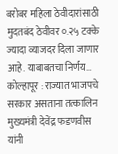बरोबर महिला ठेवीदारांसाठी मुदतबंद ठेवीवर ०.२५ टक्के ज्यादा व्याजदर दिला जाणार आहे. याबाबतचा निर्णय…
कोल्हापूर : राज्यात भाजपचे सरकार असताना तत्कालिन मुख्यमंत्री देवेंद्र फडणवीस यांनी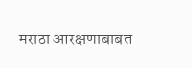मराठा आरक्षणाबाबत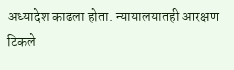अध्यादेश काढला होता. न्यायालयातही आरक्षण टिकले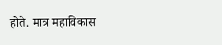होते. मात्र महाविकास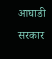आघाडी सरकार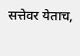सत्तेवर येताच,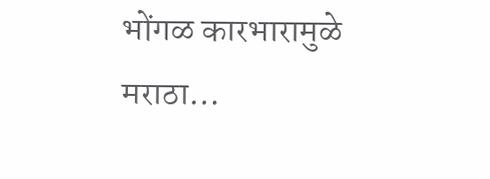भोंगळ कारभारामुळे मराठा…